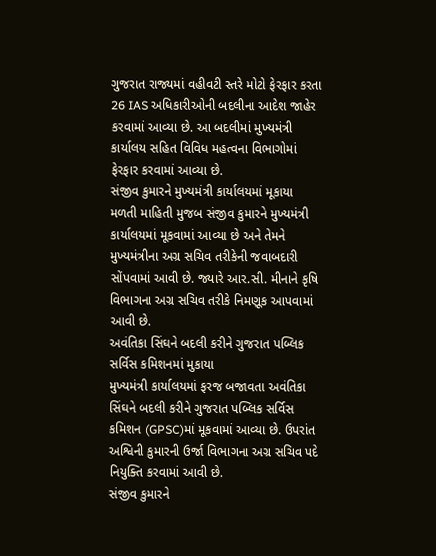ગુજરાત રાજ્યમાં વહીવટી સ્તરે મોટો ફેરફાર કરતા 26 IAS અધિકારીઓની બદલીના આદેશ જાહેર કરવામાં આવ્યા છે. આ બદલીમાં મુખ્યમંત્રી કાર્યાલય સહિત વિવિધ મહત્વના વિભાગોમાં ફેરફાર કરવામાં આવ્યા છે.
સંજીવ કુમારને મુખ્યમંત્રી કાર્યાલયમાં મૂકાયા
મળતી માહિતી મુજબ સંજીવ કુમારને મુખ્યમંત્રી કાર્યાલયમાં મૂકવામાં આવ્યા છે અને તેમને મુખ્યમંત્રીના અગ્ર સચિવ તરીકેની જવાબદારી સોંપવામાં આવી છે. જ્યારે આર.સી. મીનાને કૃષિ વિભાગના અગ્ર સચિવ તરીકે નિમણૂક આપવામાં આવી છે.
અવંતિકા સિંઘને બદલી કરીને ગુજરાત પબ્લિક સર્વિસ કમિશનમાં મુકાયા
મુખ્યમંત્રી કાર્યાલયમાં ફરજ બજાવતા અવંતિકા સિંઘને બદલી કરીને ગુજરાત પબ્લિક સર્વિસ કમિશન (GPSC)માં મૂકવામાં આવ્યા છે. ઉપરાંત અશ્વિની કુમારની ઉર્જા વિભાગના અગ્ર સચિવ પદે નિયુક્તિ કરવામાં આવી છે.
સંજીવ કુમારને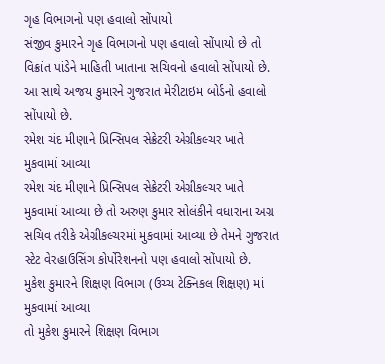ગૃહ વિભાગનો પણ હવાલો સોંપાયો
સંજીવ કુમારને ગૃહ વિભાગનો પણ હવાલો સોંપાયો છે તો વિક્રાંત પાંડેને માહિતી ખાતાના સચિવનો હવાલો સોંપાયો છે. આ સાથે અજય કુમારને ગુજરાત મેરીટાઇમ બોર્ડનો હવાલો સોંપાયો છે.
રમેશ ચંદ મીણાને પ્રિન્સિપલ સેક્રેટરી એગ્રીકલ્ચર ખાતે મુકવામાં આવ્યા
રમેશ ચંદ મીણાને પ્રિન્સિપલ સેક્રેટરી એગ્રીકલ્ચર ખાતે મુકવામાં આવ્યા છે તો અરુણ કુમાર સોલંકીને વધારાના અગ્ર સચિવ તરીકે એગ્રીકલ્ચરમાં મુકવામાં આવ્યા છે તેમને ગુજરાત સ્ટેટ વેરહાઉસિંગ કોર્પોરેશનનો પણ હવાલો સોંપાયો છે.
મુકેશ કુમારને શિક્ષણ વિભાગ (ઉચ્ચ ટેક્નિકલ શિક્ષણ) માં મુકવામાં આવ્યા
તો મુકેશ કુમારને શિક્ષણ વિભાગ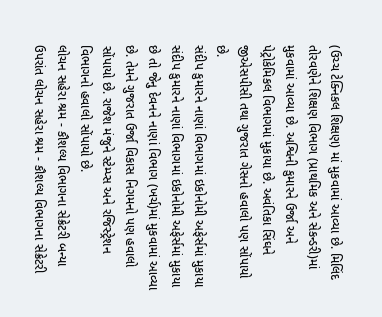(ઉચ્ચ ટેક્નિકલ શિક્ષણ) માં મુકવામાં આવ્યા છે. મિલિંદ તોરવણેને શિક્ષણ વિભાગ (પ્રાથમિક અને સેકન્ડરી)માં મુકવામાં આવ્યા છે. અશ્વિની કુમારને ઉર્જા અને પેટ્રોકેમિકલ વિભાગમાં મુકાયા છે. અવંતિકા સિંઘને જીએસપીસી તથા ગુજરાત ગેસનો હવાલો પણ સોંપાયો છે.
સંદીપ કુમારને નાણાં વિભાગમાં ઇકોનોમી અફેર્સમાં મુકાયા
સંદીપ કુમારને નાણાં વિભાગમાં ઇકોનોમી અફેર્સમાં મુકાયા છે તો જેનુ દેવનને નાણાં વિભાગ (ખર્ચ)માં મુકવામાં આવ્યા છે. તેમને ગુજરાત ઉર્જા વિકાસ નિગમનો પણ હવાલો સોંપાયો છે. રાજેશ મંજુને સ્ટેમ્પ્સ અને રજિસ્ટ્રેશન વિભાગનો હવાલો સોંપાયો છે.
લોચન સહેરા શ્રમ - કૌશલ્ય વિભાગના સેક્રેટરી બન્યા
ઉપરાંત લોચન સહેરા શ્રમ - કૌશલ્ય વિભાગના સેક્રેટરી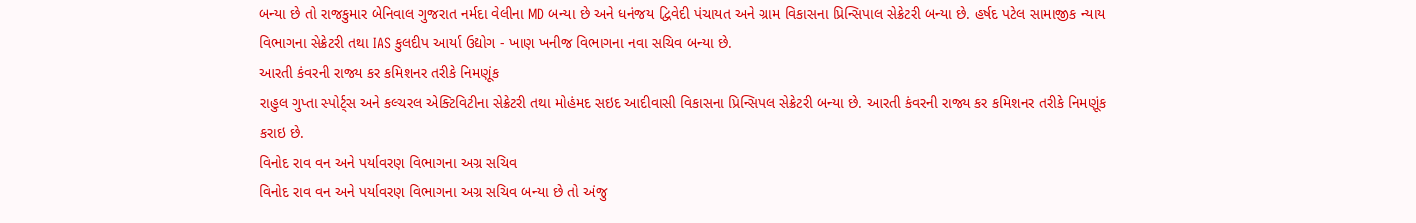બન્યા છે તો રાજકુમાર બેનિવાલ ગુજરાત નર્મદા વેલીના MD બન્યા છે અને ધનંજય દ્વિવેદી પંચાયત અને ગ્રામ વિકાસના પ્રિન્સિપાલ સેક્રેટરી બન્યા છે. હર્ષદ પટેલ સામાજીક ન્યાય વિભાગના સેક્રેટરી તથા IAS કુલદીપ આર્યા ઉદ્યોગ - ખાણ ખનીજ વિભાગના નવા સચિવ બન્યા છે.
આરતી કંવરની રાજ્ય કર કમિશનર તરીકે નિમણૂંક
રાહુલ ગુપ્તા સ્પોર્ટ્સ અને કલ્ચરલ એક્ટિવિટીના સેક્રેટરી તથા મોહંમદ સઇદ આદીવાસી વિકાસના પ્રિન્સિપલ સેક્રેટરી બન્યા છે. આરતી કંવરની રાજ્ય કર કમિશનર તરીકે નિમણૂંક કરાઇ છે.
વિનોદ રાવ વન અને પર્યાવરણ વિભાગના અગ્ર સચિવ
વિનોદ રાવ વન અને પર્યાવરણ વિભાગના અગ્ર સચિવ બન્યા છે તો અંજુ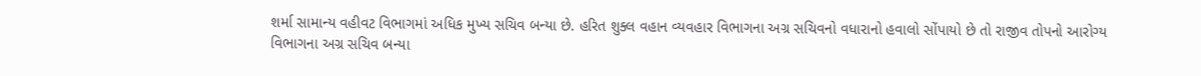શર્મા સામાન્ય વહીવટ વિભાગમાં અધિક મુખ્ય સચિવ બન્યા છે. હરિત શુક્લ વહાન વ્યવહાર વિભાગના અગ્ર સચિવનો વધારાનો હવાલો સોંપાયો છે તો રાજીવ તોપનો આરોગ્ય વિભાગના અગ્ર સચિવ બન્યા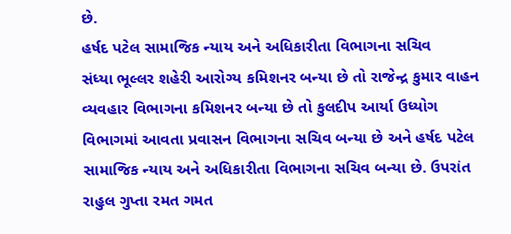છે.
હર્ષદ પટેલ સામાજિક ન્યાય અને અધિકારીતા વિભાગના સચિવ
સંધ્યા ભૂલ્લર શહેરી આરોગ્ય કમિશનર બન્યા છે તો રાજેન્દ્ર કુમાર વાહન વ્યવહાર વિભાગના કમિશનર બન્યા છે તો કુલદીપ આર્યા ઉધ્યોગ વિભાગમાં આવતા પ્રવાસન વિભાગના સચિવ બન્યા છે અને હર્ષદ પટેલ સામાજિક ન્યાય અને અધિકારીતા વિભાગના સચિવ બન્યા છે. ઉપરાંત રાહુલ ગુપ્તા રમત ગમત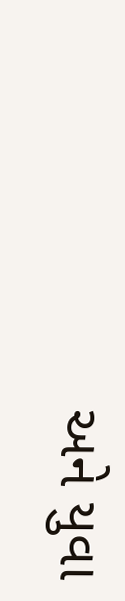અને યુવા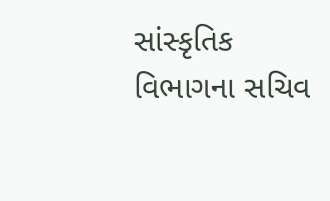સાંસ્કૃતિક વિભાગના સચિવ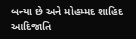બન્યા છે અને મોહમ્મદ શાહિદ આદિજાતિ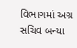વિભાગમાં અગ્ર સચિવ બન્યા